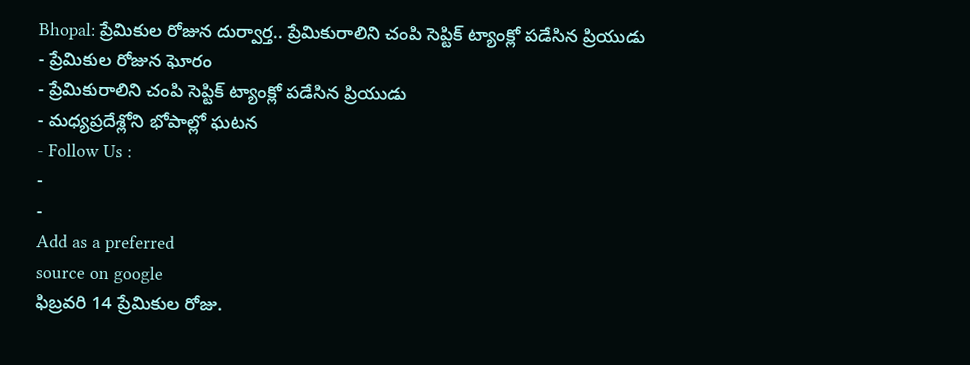Bhopal: ప్రేమికుల రోజున దుర్వార్త.. ప్రేమికురాలిని చంపి సెప్టిక్ ట్యాంక్లో పడేసిన ప్రియుడు
- ప్రేమికుల రోజున ఘోరం
- ప్రేమికురాలిని చంపి సెప్టిక్ ట్యాంక్లో పడేసిన ప్రియుడు
- మధ్యప్రదేశ్లోని భోపాల్లో ఘటన
- Follow Us :
-
-
Add as a preferred
source on google
ఫిబ్రవరి 14 ప్రేమికుల రోజు.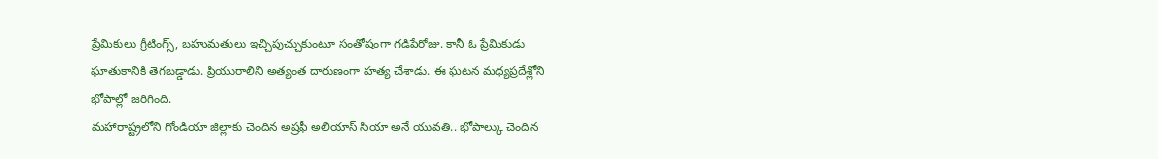ప్రేమికులు గ్రీటింగ్స్, బహుమతులు ఇచ్చిపుచ్చుకుంటూ సంతోషంగా గడిపేరోజు. కానీ ఓ ప్రేమికుడు ఘాతుకానికి తెగబడ్డాడు. ప్రియురాలిని అత్యంత దారుణంగా హత్య చేశాడు. ఈ ఘటన మధ్యప్రదేశ్లోని భోపాల్లో జరిగింది.
మహారాష్ట్రలోని గోండియా జిల్లాకు చెందిన అష్రఫీ అలియాస్ సియా అనే యువతి.. భోపాల్కు చెందిన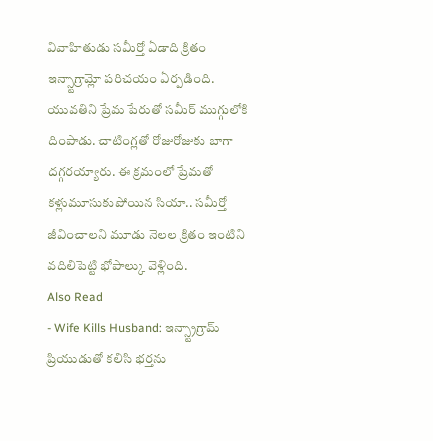వివాహితుడు సమీర్తో ఏడాది క్రితం ఇన్స్టాగ్రామ్లో పరిచయం ఏర్పడింది. యువతిని ప్రేమ పేరుతో సమీర్ ముగ్గులోకి దింపాడు. చాటింగ్లతో రోజురోజుకు బాగా దగ్గరయ్యారు. ఈ క్రమంలో ప్రేమతో కళ్లుమూసుకుపోయిన సియా.. సమీర్తో జీవించాలని మూడు నెలల క్రితం ఇంటిని వదిలిపెట్టి భోపాల్కు వెళ్లింది.
Also Read
- Wife Kills Husband: ఇన్స్ట్రాగ్రామ్ ప్రియుడుతో కలిసి భర్తను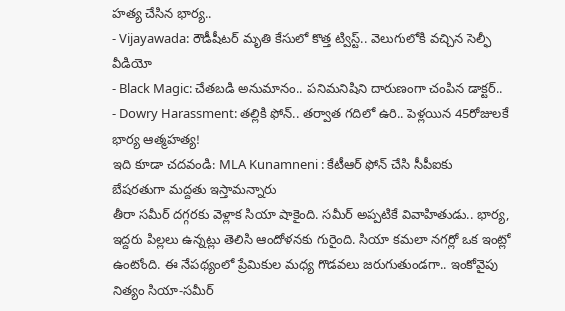హత్య చేసిన భార్య..
- Vijayawada: రౌడీషీటర్ మృతి కేసులో కొత్త ట్విస్ట్.. వెలుగులోకి వచ్చిన సెల్ఫీ వీడియో
- Black Magic: చేతబడి అనుమానం.. పనిమనిషిని దారుణంగా చంపిన డాక్టర్..
- Dowry Harassment: తల్లికి ఫోన్.. తర్వాత గదిలో ఉరి.. పెళ్లయిన 45రోజులకే భార్య ఆత్మహత్య!
ఇది కూడా చదవండి: MLA Kunamneni : కేటీఆర్ ఫోన్ చేసి సీపీఐకు బేషరతుగా మద్దతు ఇస్తామన్నారు
తీరా సమీర్ దగ్గరకు వెళ్లాక సియా షాకైంది. సమీర్ అప్పటికే వివాహితుడు.. భార్య, ఇద్దరు పిల్లలు ఉన్నట్లు తెలిసి ఆందోళనకు గురైంది. సియా కమలా నగర్లో ఒక ఇంట్లో ఉంటోంది. ఈ నేపథ్యంలో ప్రేమికుల మధ్య గొడవలు జరుగుతుండగా.. ఇంకోవైపు నిత్యం సియా-సమీర్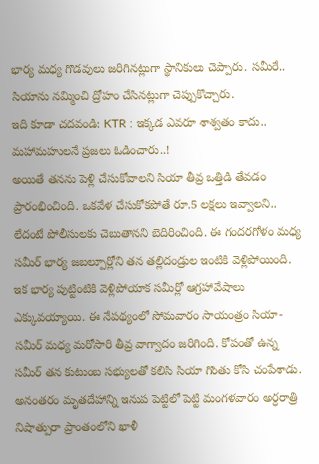భార్య మధ్య గొడవులు జరిగినట్లుగా స్థానికులు చెప్పారు. సమీరే.. సియాను నమ్మించి ద్రోహం చేసినట్లుగా చెప్పుకొచ్చారు.
ఇది కూడా చదవండి: KTR : ఇక్కడ ఎవరూ శాశ్వతం కాదు.. మహామహులనే ప్రజలు ఓడించారు..!
అయితే తనను పెళ్లి చేసుకోవాలని సియా తీవ్ర ఒత్తిడి తేవడం ప్రారంభించింది. ఒకవేళ చేసుకోకపోతే రూ.5 లక్షలు ఇవ్వాలని.. లేదంటే పోలీసులకు చెబుతానని బెదిరించింది. ఈ గందరగోళం మధ్య సమీర్ భార్య జబల్పూర్లోని తన తల్లిదండ్రుల ఇంటికి వెళ్లిపోయింది. ఇక భార్య పుట్టింటికి వెళ్లిపోయాక సమీర్లో ఆగ్రహావేషాలు ఎక్కువయ్యాయి. ఈ నేపథ్యంలో సోమవారం సాయంత్రం సియా-సమీర్ మధ్య మరోసారి తీవ్ర వాగ్వాదం జరిగింది. కోపంతో ఉన్న సమీర్ తన కుటుంబ సభ్యులతో కలిసి సియా గొంతు కోసి చంపేశాడు. అనంతరం మృతదేహాన్ని ఇనుప పెట్టిలో పెట్టి మంగళవారం అర్ధరాత్రి నిషాత్పురా ప్రాంతంలోని ఖాళీ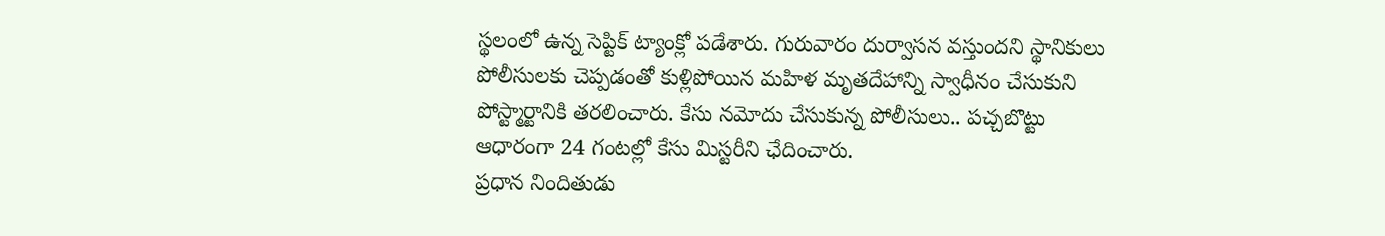స్థలంలో ఉన్న సెప్టిక్ ట్యాంక్లో పడేశారు. గురువారం దుర్వాసన వస్తుందని స్థానికులు పోలీసులకు చెప్పడంతో కుళ్లిపోయిన మహిళ మృతదేహాన్ని స్వాధీనం చేసుకుని పోస్ట్మార్టానికి తరలించారు. కేసు నమోదు చేసుకున్న పోలీసులు.. పచ్చబొట్టు ఆధారంగా 24 గంటల్లో కేసు మిస్టరీని ఛేదించారు.
ప్రధాన నిందితుడు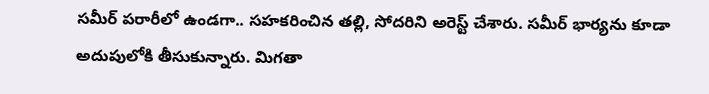సమీర్ పరారీలో ఉండగా.. సహకరించిన తల్లి, సోదరిని అరెస్ట్ చేశారు. సమీర్ భార్యను కూడా అదుపులోకి తీసుకున్నారు. మిగతా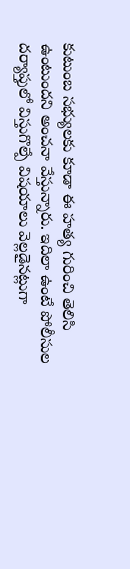కుటుంబ సభ్యులకు కూడా ఈ హత్య గురించి తెలిసి ఉంటుందని అంచనా వేస్తున్నారు. ఇదిలా ఉంటే పోలీసుల దర్యాప్తులో విస్తుగొల్పే విషయాలు వెల్లడైనట్లుగా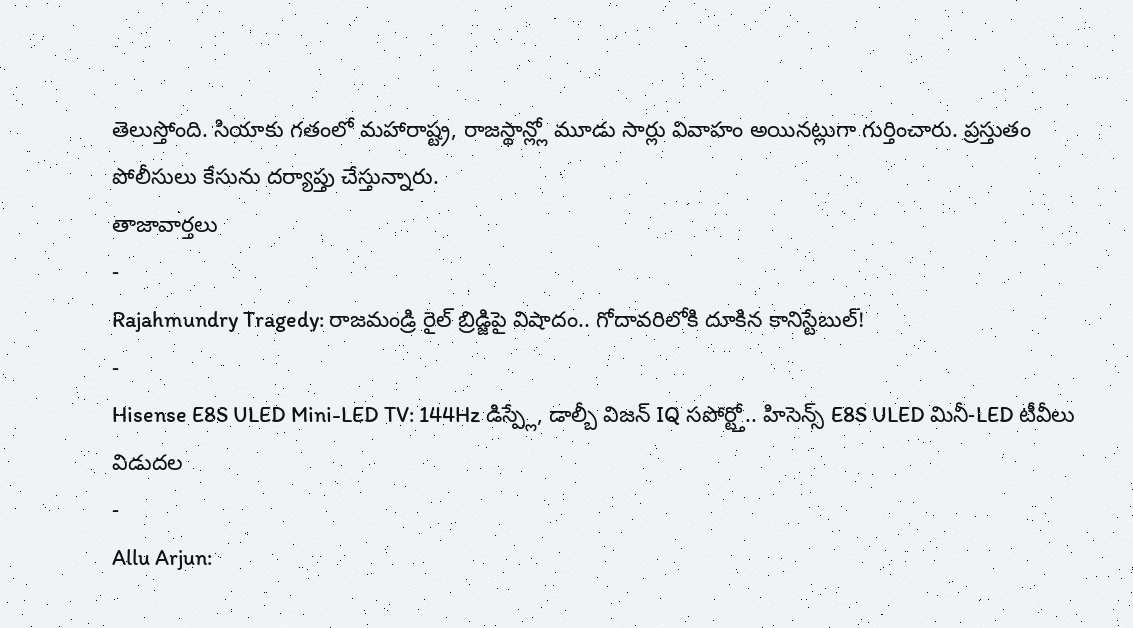తెలుస్తోంది. సియాకు గతంలో మహారాష్ట్ర, రాజస్థాన్ల్లో మూడు సార్లు వివాహం అయినట్లుగా గుర్తించారు. ప్రస్తుతం పోలీసులు కేసును దర్యాప్తు చేస్తున్నారు.
తాజావార్తలు
-
Rajahmundry Tragedy: రాజమండ్రి రైల్ బ్రిడ్జిపై విషాదం.. గోదావరిలోకి దూకిన కానిస్టేబుల్!
-
Hisense E8S ULED Mini-LED TV: 144Hz డిస్ప్లే, డాల్బీ విజన్ IQ సపోర్ట్తో.. హిసెన్స్ E8S ULED మినీ-LED టీవీలు విడుదల
-
Allu Arjun: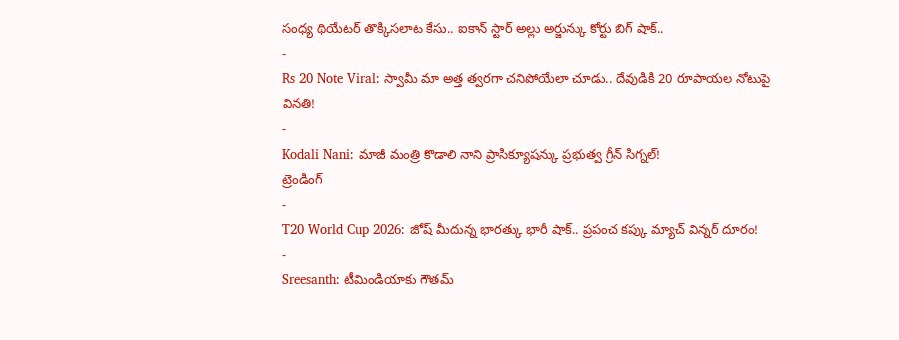సంధ్య థియేటర్ తొక్కిసలాట కేసు.. ఐకాన్ స్టార్ అల్లు అర్జున్కు కోర్టు బిగ్ షాక్..
-
Rs 20 Note Viral: స్వామీ మా అత్త త్వరగా చనిపోయేలా చూడు.. దేవుడికి 20 రూపాయల నోటుపై వినతి!
-
Kodali Nani: మాజీ మంత్రి కొడాలి నాని ప్రాసిక్యూషన్కు ప్రభుత్వ గ్రీన్ సిగ్నల్!
ట్రెండింగ్
-
T20 World Cup 2026: జోష్ మీదున్న భారత్కు భారీ షాక్.. ప్రపంచ కప్కు మ్యాచ్ విన్నర్ దూరం!
-
Sreesanth: టీమిండియాకు గౌతమ్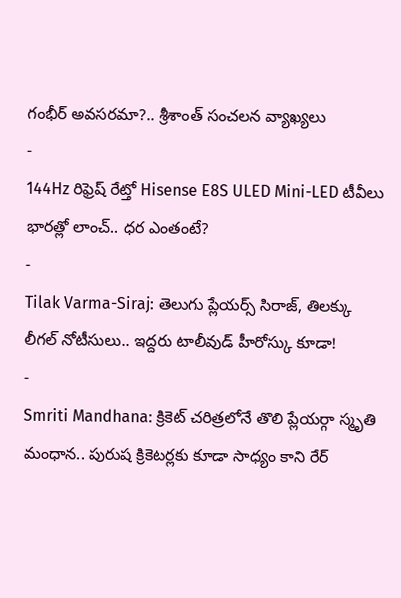గంభీర్ అవసరమా?.. శ్రీశాంత్ సంచలన వ్యాఖ్యలు
-
144Hz రిఫ్రెష్ రేట్తో Hisense E8S ULED Mini-LED టీవీలు భారత్లో లాంచ్.. ధర ఎంతంటే?
-
Tilak Varma-Siraj: తెలుగు ప్లేయర్స్ సిరాజ్, తిలక్కు లీగల్ నోటీసులు.. ఇద్దరు టాలీవుడ్ హీరోస్కు కూడా!
-
Smriti Mandhana: క్రికెట్ చరిత్రలోనే తొలి ప్లేయర్గా స్మృతి మంధాన.. పురుష క్రికెటర్లకు కూడా సాధ్యం కాని రేర్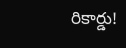రికార్డు!